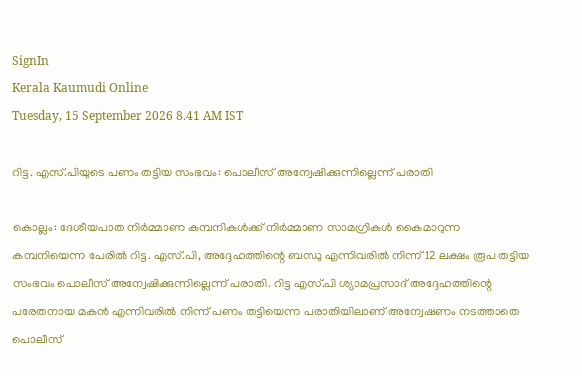SignIn
Kerala Kaumudi Online
Tuesday, 15 September 2026 8.41 AM IST

റിട്ട. എസ്.പിയുടെ പണം തട്ടിയ സംഭവം: പൊലീസ് അന്വേഷിക്കുന്നില്ലെന്ന് പരാതി

കൊല്ലം: ദേശീയപാത നിർമ്മാണ കമ്പനികൾക്ക് നിർമ്മാണ സാമഗ്രികൾ കൈമാറുന്ന കമ്പനിയെന്ന പേരിൽ റിട്ട. എസ്.പി, അദ്ദേഹത്തിന്റെ ബന്ധു എന്നിവരിൽ നിന്ന് 12 ലക്ഷം രൂപ തട്ടിയ സംഭവം പൊലീസ് അന്വേഷിക്കുന്നില്ലെന്ന് പരാതി. റിട്ട എസ്.പി ശ്യാമപ്രസാദ് അദ്ദേഹത്തിന്റെ പരേതനായ മകൻ എന്നിവരിൽ നിന്ന് പണം തട്ടിയെന്ന പരാതിയിലാണ് അന്വേഷണം നടത്താതെ പൊലീസ്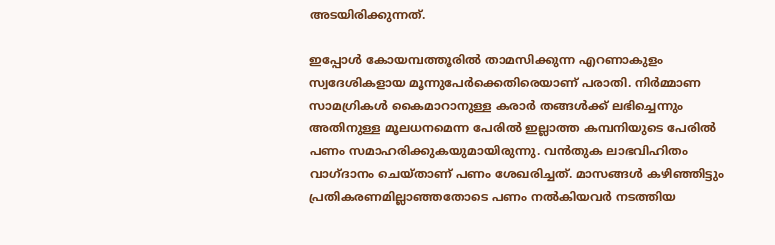അടയിരിക്കുന്നത്.

ഇപ്പോൾ കോയമ്പത്തൂരിൽ താമസിക്കുന്ന എറണാകുളം സ്വദേശികളായ മൂന്നുപേർക്കെതിരെയാണ് പരാതി. നിർമ്മാണ സാമഗ്രികൾ കൈമാറാനുള്ള കരാർ തങ്ങൾക്ക് ലഭിച്ചെന്നും അതിനുള്ള മൂലധനമെന്ന പേരിൽ ഇല്ലാത്ത കമ്പനിയുടെ പേരിൽ പണം സമാഹരിക്കുകയുമായിരുന്നു. വൻതുക ലാഭവിഹിതം വാഗ്ദാനം ചെയ്താണ് പണം ശേഖരിച്ചത്. മാസങ്ങൾ കഴിഞ്ഞിട്ടും പ്രതികരണമില്ലാഞ്ഞതോടെ പണം നൽകിയവർ നടത്തിയ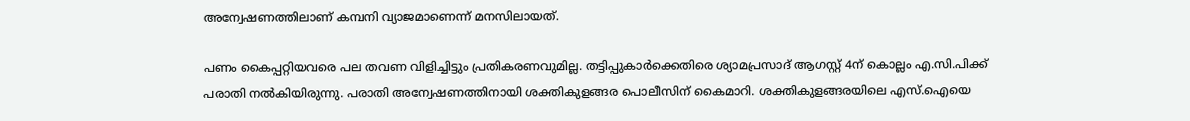അന്വേഷണത്തിലാണ് കമ്പനി വ്യാജമാണെന്ന് മനസിലായത്.

പണം കൈപ്പറ്റിയവരെ പല തവണ വിളിച്ചിട്ടും പ്രതികരണവുമില്ല. തട്ടിപ്പുകാർക്കെതിരെ ശ്യാമപ്രസാദ് ആഗസ്റ്റ് 4ന് കൊല്ലം എ.സി.പിക്ക് പരാതി നൽകിയിരുന്നു. പരാതി അന്വേഷണത്തിനായി ശക്തികുളങ്ങര പൊലീസിന് കൈമാറി. ശക്തികുളങ്ങരയിലെ എസ്.ഐയെ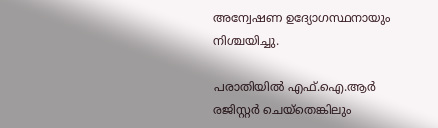അന്വേഷണ ഉദ്യോഗസ്ഥനായും നിശ്ചയിച്ചു.

പരാതിയിൽ എഫ്.ഐ.ആർ രജിസ്റ്റർ ചെയ്തെങ്കിലും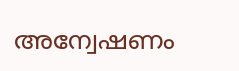അന്വേഷണം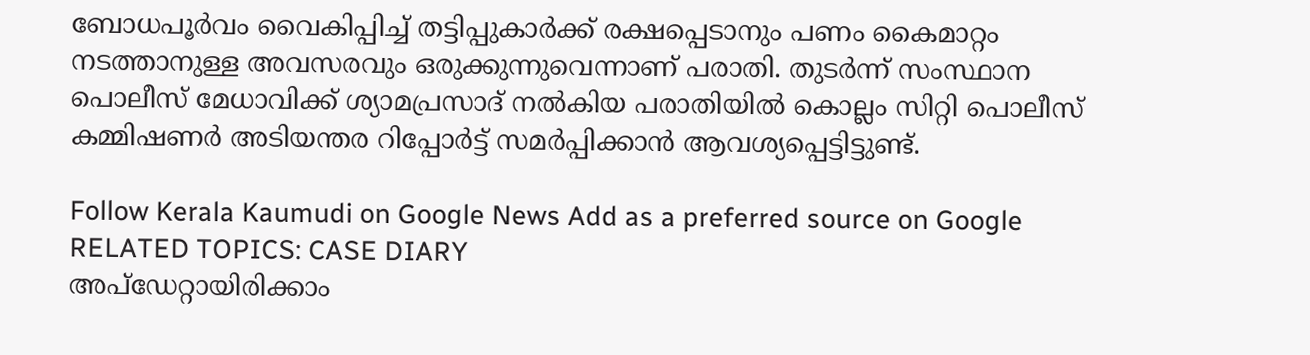ബോധപൂർവം വൈകിപ്പിച്ച് തട്ടിപ്പുകാർക്ക് രക്ഷപ്പെടാനും പണം കൈമാറ്റം നടത്താനുള്ള അവസരവും ഒരുക്കുന്നുവെന്നാണ് പരാതി. തുടർന്ന് സംസ്ഥാന പൊലീസ് മേധാവിക്ക് ശ്യാമപ്രസാദ് നൽകിയ പരാതിയിൽ കൊല്ലം സിറ്റി പൊലീസ് കമ്മിഷണർ അടിയന്തര റിപ്പോർട്ട് സമർപ്പിക്കാൻ ആവശ്യപ്പെട്ടിട്ടുണ്ട്.

Follow Kerala Kaumudi on Google News Add as a preferred source on Google
RELATED TOPICS: CASE DIARY
അപ്ഡേറ്റായിരിക്കാം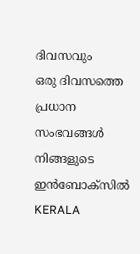ദിവസവും
ഒരു ദിവസത്തെ പ്രധാന സംഭവങ്ങൾ നിങ്ങളുടെ ഇൻബോക്സിൽ
KERALA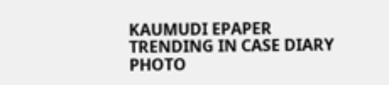KAUMUDI EPAPER
TRENDING IN CASE DIARY
PHOTO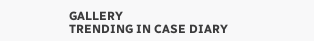GALLERY
TRENDING IN CASE DIARY